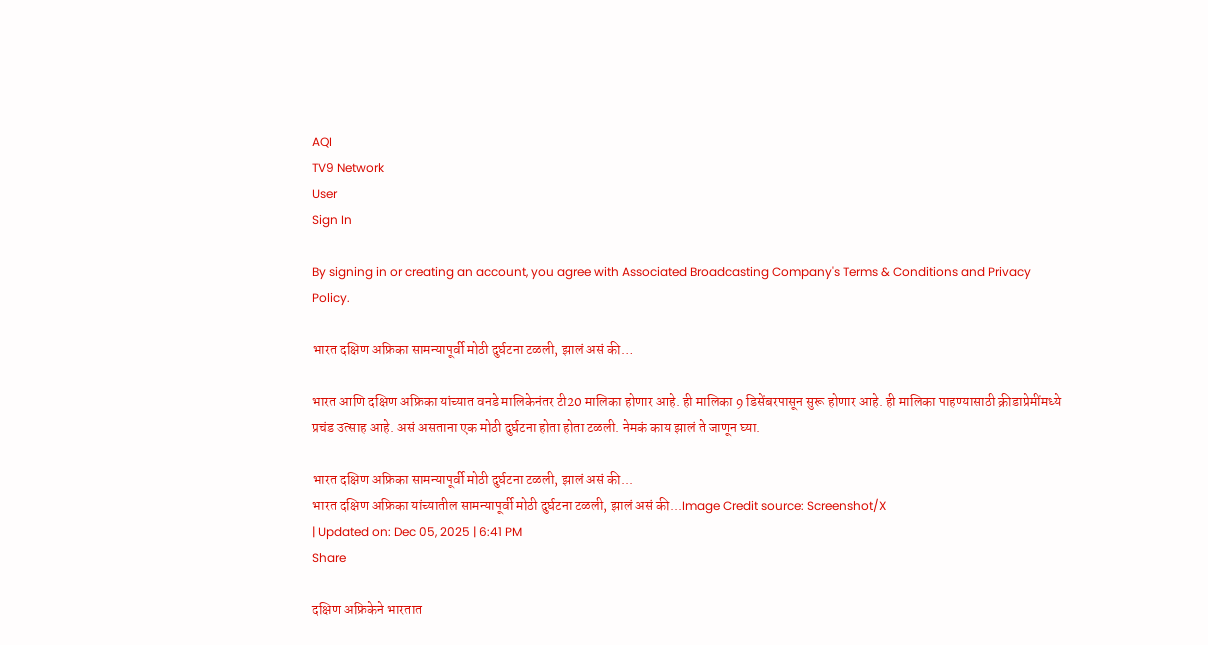AQI
TV9 Network
User
Sign In

By signing in or creating an account, you agree with Associated Broadcasting Company's Terms & Conditions and Privacy Policy.

भारत दक्षिण अफ्रिका सामन्यापूर्वी मोठी दुर्घटना टळली, झालं असं की…

भारत आणि दक्षिण अफ्रिका यांच्यात वनडे मालिकेनंतर टी20 मालिका होणार आहे. ही मालिका 9 डिसेंबरपासून सुरू होणार आहे. ही मालिका पाहण्यासाठी क्रीडाप्रेमींमध्ये प्रचंड उत्साह आहे. असं असताना एक मोठी दुर्घटना होता होता टळली. नेमकं काय झालं ते जाणून घ्या.

भारत दक्षिण अफ्रिका सामन्यापूर्वी मोठी दुर्घटना टळली, झालं असं की...
भारत दक्षिण अफ्रिका यांच्यातील सामन्यापूर्वी मोठी दुर्घटना टळली, झालं असं की...Image Credit source: Screenshot/X
| Updated on: Dec 05, 2025 | 6:41 PM
Share

दक्षिण अफ्रिकेने भारतात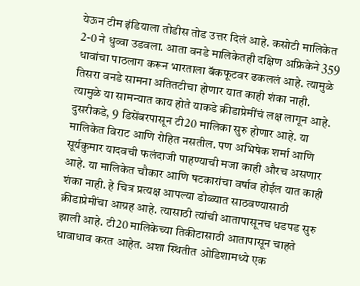येऊन टीम इंडियाला तोडीस तोड उत्तर दिलं आहे. कसोटी मालिकेत 2-0 ने धुव्वा उडवला. आता वनडे मालिकेतही दक्षिण अफ्रिकेने 359 धावांचा पाठलाग करून भारताला बॅकफूटवर ढकललं आहे. त्यामुळे तिसरा वनडे सामना अतितटीचा होणार यात काही शंका नाही. त्यामुळे या सामन्यात काय होते याकडे क्रीडाप्रेमींचं लक्ष लागून आहे. दुसरीकडे, 9 डिसेंबरपासून टी20 मालिका सुरु होणार आहे. या मालिकेत विराट आणि रोहित नसतील. पण अभिषेक शर्मा आणि सूर्यकुमार यादवची फलंदाजी पाहण्याची मजा काही औरच असणार आहे. या मालिकेत चौकार आणि षटकारांचा वर्षाव होईल यात काही शंका नाही. हे चित्र प्रत्यक्ष आपल्या डोळ्यात साठवण्यासाठी क्रीडाप्रेमींचा आग्रह आहे. त्यासाठी त्यांची आतापासूनच धडपड सुरु झाली आहे. टी20 मालिकेच्या तिकीटासाठी आतापासून चाहते धावाधाव करत आहेत. अशा स्थितीत ओडिशामध्ये एक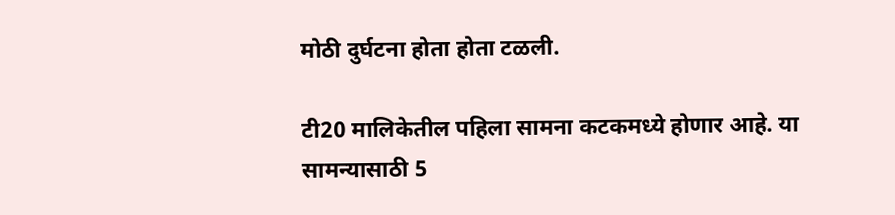मोठी दुर्घटना होता होता टळली.

टी20 मालिकेतील पहिला सामना कटकमध्ये होणार आहे. या सामन्यासाठी 5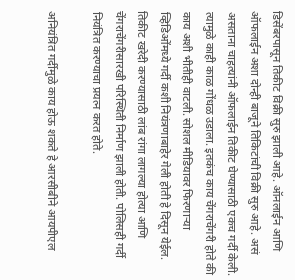डिसेंबरपासून तिकीट विक्री सुरु झाली आहे. ऑनलाईन आणि ऑफलाईन अशा दोन्ही बाजूने तिकिटांची विक्री सुरु आहे. असं असताना चाहत्यांनी ऑफलाईन तिकीट घेण्यासाठी एकच गर्दी केली. त्यामुळे काही काळ गोंधळ उडाला. इतकंच काय चेंगराचेंगरी होते की काय अशी भीतीही वाटली. सोशल मीडियावर फिरणाऱ्या व्हिडिओंमध्ये गर्दी कशी नियंत्रणाबाहेर गेली होती हे दिसून येईल. तिकीट खरेदी करण्यासाठी लांब रांगा लागल्या होत्या आणि चेंगराचेंगरीसारखी परिस्थिती निर्माण झाली होती. पोलिसही गर्दी नियंत्रित करण्याचा प्रयत्न करत होते.

अनियंत्रित गर्दीमुळे काय होऊ शकते हे आरसीबीने आयपीएल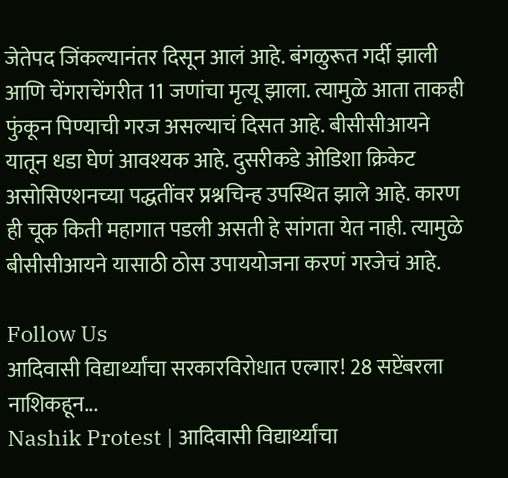जेतेपद जिंकल्यानंतर दिसून आलं आहे. बंगळुरूत गर्दी झाली आणि चेंगराचेंगरीत 11 जणांचा मृत्यू झाला. त्यामुळे आता ताकही फुंकून पिण्याची गरज असल्याचं दिसत आहे. बीसीसीआयने यातून धडा घेणं आवश्यक आहे. दुसरीकडे ओडिशा क्रिकेट असोसिएशनच्या पद्धतींवर प्रश्नचिन्ह उपस्थित झाले आहे. कारण ही चूक किती महागात पडली असती हे सांगता येत नाही. त्यामुळे बीसीसीआयने यासाठी ठोस उपाययोजना करणं गरजेचं आहे.

Follow Us
आदिवासी विद्यार्थ्यांचा सरकारविरोधात एल्गार! 28 सप्टेंबरला नाशिकहून...
Nashik Protest | आदिवासी विद्यार्थ्यांचा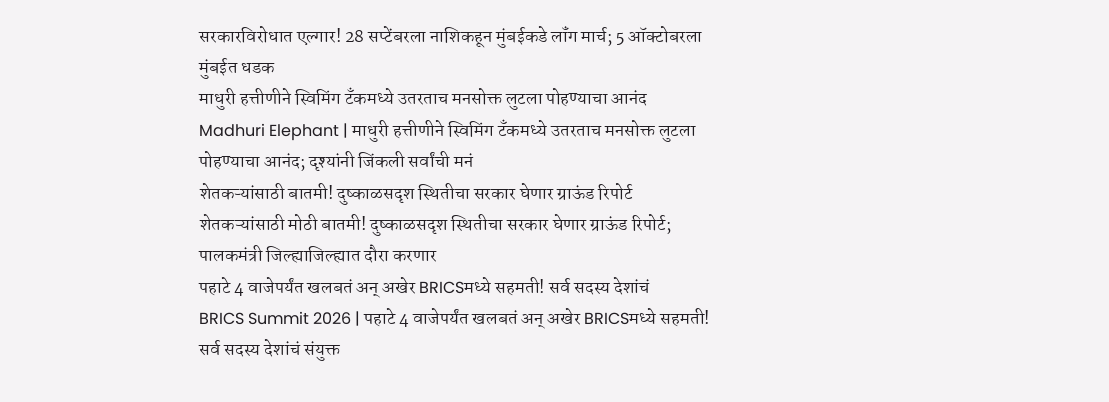सरकारविरोधात एल्गार! 28 सप्टेंबरला नाशिकहून मुंबईकडे लॉंग मार्च; 5 ऑक्टोबरला मुंबईत धडक
माधुरी हत्तीणीने स्विमिंग टँकमध्ये उतरताच मनसोक्त लुटला पोहण्याचा आनंद
Madhuri Elephant | माधुरी हत्तीणीने स्विमिंग टँकमध्ये उतरताच मनसोक्त लुटला पोहण्याचा आनंद; दृश्यांनी जिंकली सर्वांची मनं
शेतकऱ्यांसाठी बातमी! दुष्काळसदृश स्थितीचा सरकार घेणार ग्राऊंड रिपोर्ट
शेतकऱ्यांसाठी मोठी बातमी! दुष्काळसदृश स्थितीचा सरकार घेणार ग्राऊंड रिपोर्ट; पालकमंत्री जिल्ह्याजिल्ह्यात दौरा करणार
पहाटे 4 वाजेपर्यंत खलबतं अन् अखेर BRICSमध्ये सहमती! सर्व सदस्य देशांचं
BRICS Summit 2026 | पहाटे 4 वाजेपर्यंत खलबतं अन् अखेर BRICSमध्ये सहमती! सर्व सदस्य देशांचं संयुक्त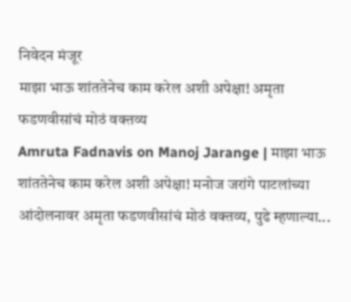निवेदन मंजूर
माझा भाऊ शांततेनेच काम करेल अशी अपेक्षा! अमृता फडणवीसांचं मोठं वक्तव्य
Amruta Fadnavis on Manoj Jarange | माझा भाऊ शांततेनेच काम करेल अशी अपेक्षा! मनोज जरांगे पाटलांच्या आंदोलनावर अमृता फडणवीसांचं मोठं वक्तव्य, पुढे म्हणाल्या...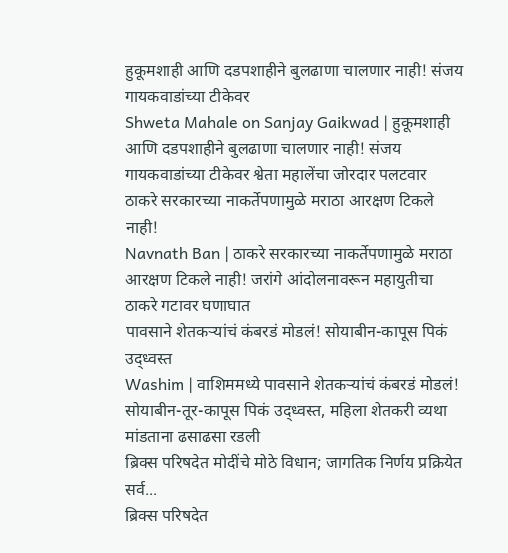हुकूमशाही आणि दडपशाहीने बुलढाणा चालणार नाही! संजय गायकवाडांच्या टीकेवर
Shweta Mahale on Sanjay Gaikwad | हुकूमशाही आणि दडपशाहीने बुलढाणा चालणार नाही! संजय गायकवाडांच्या टीकेवर श्वेता महालेंचा जोरदार पलटवार
ठाकरे सरकारच्या नाकर्तेपणामुळे मराठा आरक्षण टिकले नाही!
Navnath Ban | ठाकरे सरकारच्या नाकर्तेपणामुळे मराठा आरक्षण टिकले नाही! जरांगे आंदोलनावरून महायुतीचा ठाकरे गटावर घणाघात
पावसाने शेतकऱ्यांचं कंबरडं मोडलं! सोयाबीन-कापूस पिकं उद्ध्वस्त
Washim | वाशिममध्ये पावसाने शेतकऱ्यांचं कंबरडं मोडलं! सोयाबीन-तूर-कापूस पिकं उद्ध्वस्त, महिला शेतकरी व्यथा मांडताना ढसाढसा रडली
ब्रिक्स परिषदेत मोदींचे मोठे विधान; जागतिक निर्णय प्रक्रियेत सर्व...
ब्रिक्स परिषदेत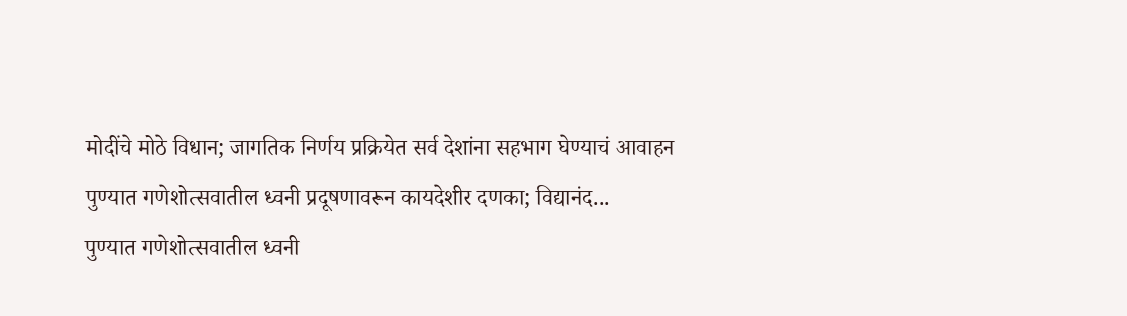मोदींचे मोठे विधान; जागतिक निर्णय प्रक्रियेत सर्व देशांना सहभाग घेण्याचं आवाहन
पुण्यात गणेशोत्सवातील ध्वनी प्रदूषणावरून कायदेशीर दणका; विद्यानंद...
पुण्यात गणेशोत्सवातील ध्वनी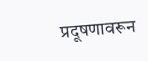प्रदूषणावरून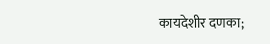कायदेशीर दणका;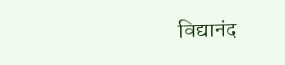विद्यानंद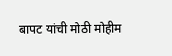बापट यांची मोठी मोहीम